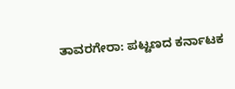ತಾವರಗೇರಾ: ಪಟ್ಟಣದ ಕರ್ನಾಟಕ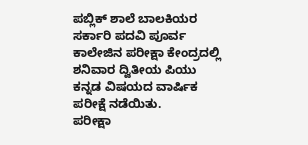ಪಬ್ಲಿಕ್ ಶಾಲೆ ಬಾಲಕಿಯರ ಸರ್ಕಾರಿ ಪದವಿ ಪೂರ್ವ ಕಾಲೇಜಿನ ಪರೀಕ್ಷಾ ಕೇಂದ್ರದಲ್ಲಿ ಶನಿವಾರ ದ್ವಿತೀಯ ಪಿಯು ಕನ್ನಡ ವಿಷಯದ ವಾರ್ಷಿಕ ಪರೀಕ್ಷೆ ನಡೆಯಿತು.
ಪರೀಕ್ಷಾ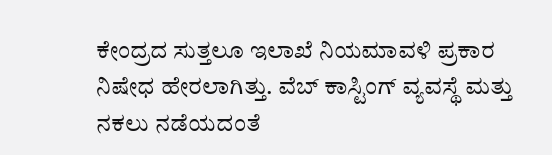ಕೇಂದ್ರದ ಸುತ್ತಲೂ ಇಲಾಖೆ ನಿಯಮಾವಳಿ ಪ್ರಕಾರ ನಿಷೇಧ ಹೇರಲಾಗಿತ್ತು. ವೆಬ್ ಕಾಸ್ಟಿಂಗ್ ವ್ಯವಸ್ಥೆ ಮತ್ತು ನಕಲು ನಡೆಯದಂತೆ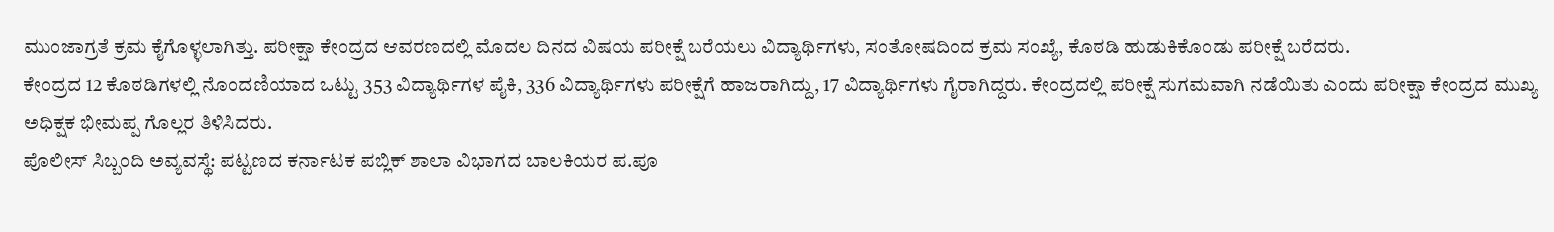ಮುಂಜಾಗ್ರತೆ ಕ್ರಮ ಕೈಗೊಳ್ಳಲಾಗಿತ್ತು. ಪರೀಕ್ಷಾ ಕೇಂದ್ರದ ಆವರಣದಲ್ಲಿ ಮೊದಲ ದಿನದ ವಿಷಯ ಪರೀಕ್ಷೆ ಬರೆಯಲು ವಿದ್ಯಾರ್ಥಿಗಳು, ಸಂತೋಷದಿಂದ ಕ್ರಮ ಸಂಖ್ಯೆ, ಕೊಠಡಿ ಹುಡುಕಿಕೊಂಡು ಪರೀಕ್ಷೆ ಬರೆದರು.
ಕೇಂದ್ರದ 12 ಕೊಠಡಿಗಳಲ್ಲಿ ನೊಂದಣಿಯಾದ ಒಟ್ಟು 353 ವಿದ್ಯಾರ್ಥಿಗಳ ಪೈಕಿ, 336 ವಿದ್ಯಾರ್ಥಿಗಳು ಪರೀಕ್ಷೆಗೆ ಹಾಜರಾಗಿದ್ದು, 17 ವಿದ್ಯಾರ್ಥಿಗಳು ಗೈರಾಗಿದ್ದರು. ಕೇಂದ್ರದಲ್ಲಿ ಪರೀಕ್ಷೆ ಸುಗಮವಾಗಿ ನಡೆಯಿತು ಎಂದು ಪರೀಕ್ಷಾ ಕೇಂದ್ರದ ಮುಖ್ಯ ಅಧಿಕ್ಷಕ ಭೀಮಪ್ಪ ಗೊಲ್ಲರ ತಿಳಿಸಿದರು.
ಪೊಲೀಸ್ ಸಿಬ್ಬಂದಿ ಅವ್ಯವಸ್ಥೆ: ಪಟ್ಟಣದ ಕರ್ನಾಟಕ ಪಬ್ಲಿಕ್ ಶಾಲಾ ವಿಭಾಗದ ಬಾಲಕಿಯರ ಪ.ಪೂ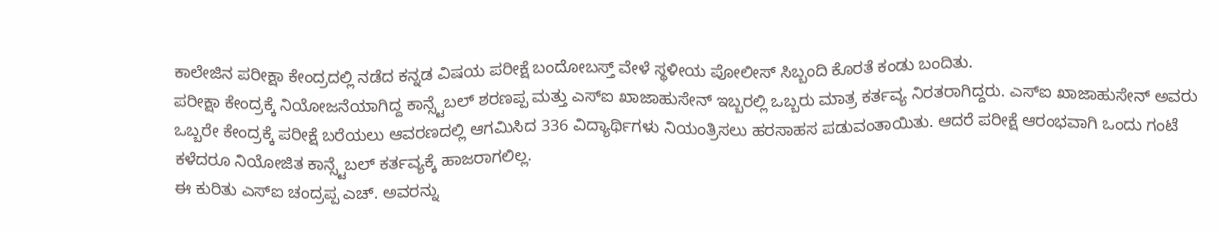ಕಾಲೇಜಿನ ಪರೀಕ್ಷಾ ಕೇಂದ್ರದಲ್ಲಿ ನಡೆದ ಕನ್ನಡ ವಿಷಯ ಪರೀಕ್ಷೆ ಬಂದೋಬಸ್ತ್ ವೇಳೆ ಸ್ಥಳೀಯ ಪೋಲೀಸ್ ಸಿಬ್ಬಂದಿ ಕೊರತೆ ಕಂಡು ಬಂದಿತು.
ಪರೀಕ್ಷಾ ಕೇಂದ್ರಕ್ಕೆ ನಿಯೋಜನೆಯಾಗಿದ್ದ ಕಾನ್ಸ್ಟೆಬಲ್ ಶರಣಪ್ಪ ಮತ್ತು ಎಸ್ಐ ಖಾಜಾಹುಸೇನ್ ಇಬ್ಬರಲ್ಲಿ ಒಬ್ಬರು ಮಾತ್ರ ಕರ್ತವ್ಯ ನಿರತರಾಗಿದ್ದರು. ಎಸ್ಐ ಖಾಜಾಹುಸೇನ್ ಅವರು ಒಬ್ಬರೇ ಕೇಂದ್ರಕ್ಕೆ ಪರೀಕ್ಷೆ ಬರೆಯಲು ಆವರಣದಲ್ಲಿ ಆಗಮಿಸಿದ 336 ವಿದ್ಯಾರ್ಥಿಗಳು ನಿಯಂತ್ರಿಸಲು ಹರಸಾಹಸ ಪಡುವಂತಾಯಿತು. ಆದರೆ ಪರೀಕ್ಷೆ ಆರಂಭವಾಗಿ ಒಂದು ಗಂಟೆ ಕಳೆದರೂ ನಿಯೋಜಿತ ಕಾನ್ಸ್ಟೆಬಲ್ ಕರ್ತವ್ಯಕ್ಕೆ ಹಾಜರಾಗಲಿಲ್ಲ.
ಈ ಕುರಿತು ಎಸ್ಐ ಚಂದ್ರಪ್ಪ ಎಚ್. ಅವರನ್ನು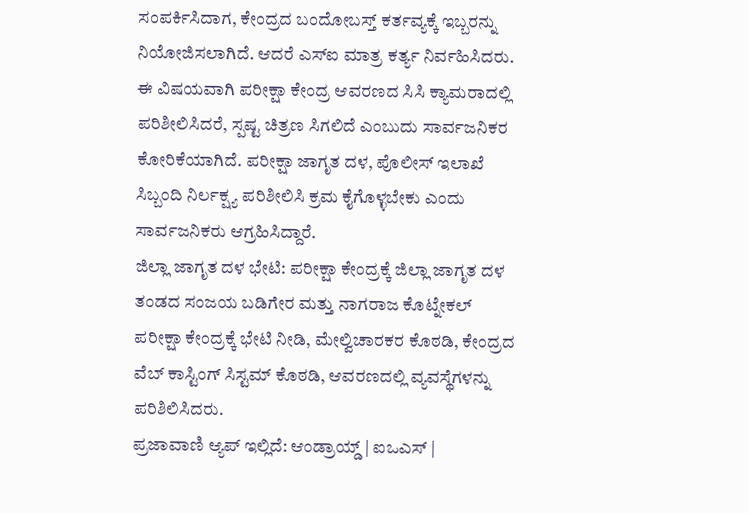ಸಂಪರ್ಕಿಸಿದಾಗ, ಕೇಂದ್ರದ ಬಂದೋಬಸ್ತ್ ಕರ್ತವ್ಯಕ್ಕೆ ಇಬ್ಬರನ್ನು ನಿಯೋಜಿಸಲಾಗಿದೆ. ಆದರೆ ಎಸ್ಐ ಮಾತ್ರ ಕರ್ತ್ಯ ನಿರ್ವಹಿಸಿದರು. ಈ ವಿಷಯವಾಗಿ ಪರೀಕ್ಷಾ ಕೇಂದ್ರ ಆವರಣದ ಸಿಸಿ ಕ್ಯಾಮರಾದಲ್ಲಿ ಪರಿಶೀಲಿಸಿದರೆ, ಸ್ಪಷ್ಟ ಚಿತ್ರಣ ಸಿಗಲಿದೆ ಎಂಬುದು ಸಾರ್ವಜನಿಕರ ಕೋರಿಕೆಯಾಗಿದೆ. ಪರೀಕ್ಷಾ ಜಾಗೃತ ದಳ, ಪೊಲೀಸ್ ಇಲಾಖೆ ಸಿಬ್ಬಂದಿ ನಿರ್ಲಕ್ಷ್ಯ ಪರಿಶೀಲಿಸಿ ಕ್ರಮ ಕೈಗೊಳ್ಳಬೇಕು ಎಂದು ಸಾರ್ವಜನಿಕರು ಆಗ್ರಹಿಸಿದ್ದಾರೆ.
ಜಿಲ್ಲಾ ಜಾಗೃತ ದಳ ಭೇಟಿ: ಪರೀಕ್ಷಾ ಕೇಂದ್ರಕ್ಕೆ ಜಿಲ್ಲಾ ಜಾಗೃತ ದಳ ತಂಡದ ಸಂಜಯ ಬಡಿಗೇರ ಮತ್ತು ನಾಗರಾಜ ಕೊಟ್ನೇಕಲ್ ಪರೀಕ್ಷಾ ಕೇಂದ್ರಕ್ಕೆ ಭೇಟಿ ನೀಡಿ, ಮೇಲ್ವಿಚಾರಕರ ಕೊಠಡಿ, ಕೇಂದ್ರದ ವೆಬ್ ಕಾಸ್ಟಿಂಗ್ ಸಿಸ್ಟಮ್ ಕೊಠಡಿ, ಆವರಣದಲ್ಲಿ ವ್ಯವಸ್ಥೆಗಳನ್ನು ಪರಿಶಿಲಿಸಿದರು.
ಪ್ರಜಾವಾಣಿ ಆ್ಯಪ್ ಇಲ್ಲಿದೆ: ಆಂಡ್ರಾಯ್ಡ್ | ಐಒಎಸ್ |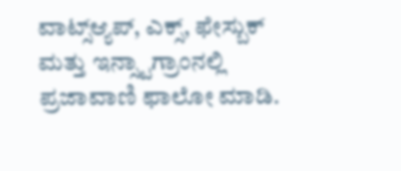ವಾಟ್ಸ್ಆ್ಯಪ್, ಎಕ್ಸ್, ಫೇಸ್ಬುಕ್ ಮತ್ತು ಇನ್ಸ್ಟಾಗ್ರಾಂನಲ್ಲಿ ಪ್ರಜಾವಾಣಿ ಫಾಲೋ ಮಾಡಿ.